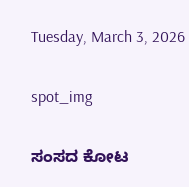Tuesday, March 3, 2026

spot_img

ಸಂಸದ ಕೋಟ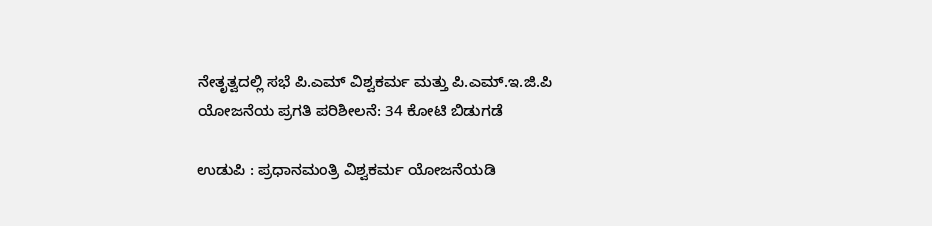ನೇತೃತ್ವದಲ್ಲಿ ಸಭೆ ಪಿ.ಎಮ್ ವಿಶ್ವಕರ್ಮ ಮತ್ತು ಪಿ.ಎಮ್.ಇ.ಜಿ.ಪಿ ಯೋಜನೆಯ ಪ್ರಗತಿ ಪರಿಶೀಲನೆ: 34 ಕೋಟಿ ಬಿಡುಗಡೆ

ಉಡುಪಿ : ಪ್ರಧಾನಮಂತ್ರಿ ವಿಶ್ವಕರ್ಮ ಯೋಜನೆಯಡಿ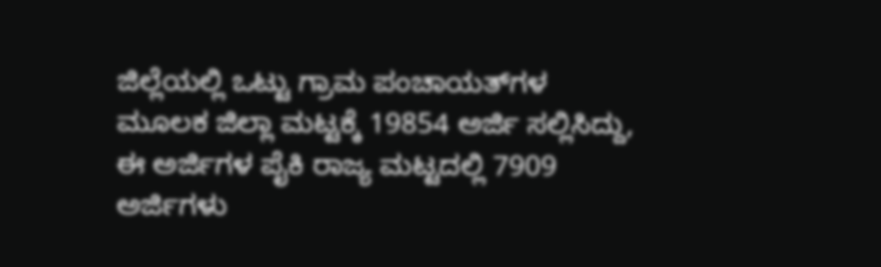ಜಿಲ್ಲೆಯಲ್ಲಿ ಒಟ್ಟು ಗ್ರಾಮ ಪಂಚಾಯತ್‌ಗಳ ಮೂಲಕ ಜಿಲ್ಲಾ ಮಟ್ಟಕ್ಕೆ 19854 ಅರ್ಜಿ ಸಲ್ಲಿಸಿದ್ದು, ಈ ಅರ್ಜಿಗಳ ಪೈಕಿ ರಾಜ್ಯ ಮಟ್ಟದಲ್ಲಿ 7909 ಅರ್ಜಿಗಳು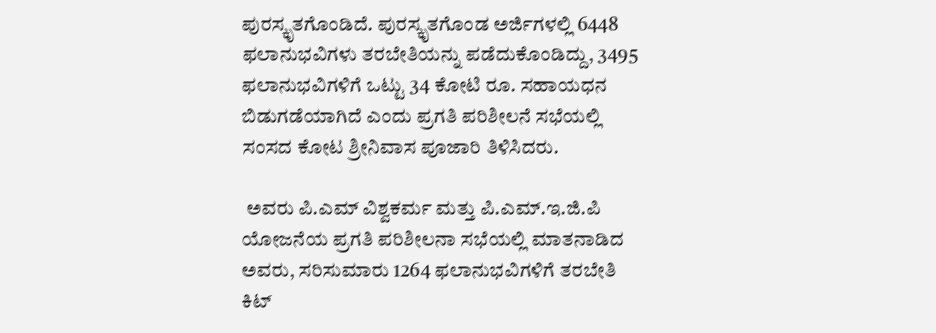ಪುರಸ್ಕೃತಗೊಂಡಿದೆ. ಪುರಸ್ಕೃತಗೊಂಡ ಅರ್ಜಿಗಳಲ್ಲಿ 6448 ಫಲಾನುಭವಿಗಳು ತರಬೇತಿಯನ್ನು ಪಡೆದುಕೊಂಡಿದ್ದು, 3495 ಫಲಾನುಭವಿಗಳಿಗೆ ಒಟ್ಟು 34 ಕೋಟಿ ರೂ. ಸಹಾಯಧನ ಬಿಡುಗಡೆಯಾಗಿದೆ ಎಂದು ಪ್ರಗತಿ ಪರಿಶೀಲನೆ ಸಭೆಯಲ್ಲಿ ಸಂಸದ ಕೋಟ ಶ್ರೀನಿವಾಸ ಪೂಜಾರಿ ತಿಳಿಸಿದರು.

 ಅವರು ಪಿ.ಎಮ್ ವಿಶ್ವಕರ್ಮ ಮತ್ತು ಪಿ.ಎಮ್.ಇ.ಜಿ.ಪಿ ಯೋಜನೆಯ ಪ್ರಗತಿ ಪರಿಶೀಲನಾ ಸಭೆಯಲ್ಲಿ ಮಾತನಾಡಿದ ಅವರು, ಸರಿಸುಮಾರು 1264 ಫಲಾನುಭವಿಗಳಿಗೆ ತರಬೇತಿ ಕಿಟ್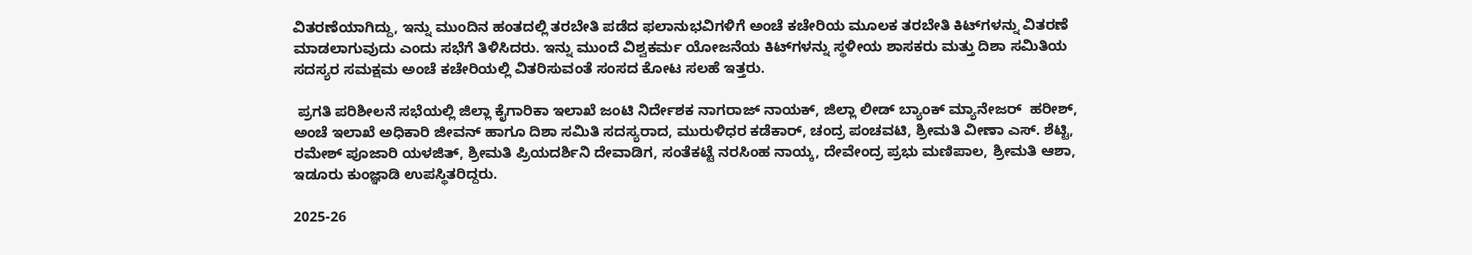ವಿತರಣೆಯಾಗಿದ್ದು, ಇನ್ನು ಮುಂದಿನ ಹಂತದಲ್ಲಿ ತರಬೇತಿ ಪಡೆದ ಫಲಾನುಭವಿಗಳಿಗೆ ಅಂಚೆ ಕಚೇರಿಯ ಮೂಲಕ ತರಬೇತಿ ಕಿಟ್‌ಗಳನ್ನು ವಿತರಣೆ ಮಾಡಲಾಗುವುದು ಎಂದು ಸಭೆಗೆ ತಿಳಿಸಿದರು. ಇನ್ನು ಮುಂದೆ ವಿಶ್ವಕರ್ಮ ಯೋಜನೆಯ ಕಿಟ್‌ಗಳನ್ನು ಸ್ಥಳೀಯ ಶಾಸಕರು ಮತ್ತು ದಿಶಾ ಸಮಿತಿಯ ಸದಸ್ಯರ ಸಮಕ್ಷಮ ಅಂಚೆ ಕಚೇರಿಯಲ್ಲಿ ವಿತರಿಸುವಂತೆ ಸಂಸದ ಕೋಟ ಸಲಹೆ ಇತ್ತರು.

 ಪ್ರಗತಿ ಪರಿಶೀಲನೆ ಸಭೆಯಲ್ಲಿ ಜಿಲ್ಲಾ ಕೈಗಾರಿಕಾ ಇಲಾಖೆ ಜಂಟಿ ನಿರ್ದೇಶಕ ನಾಗರಾಜ್ ನಾಯಕ್, ಜಿಲ್ಲಾ ಲೀಡ್ ಬ್ಯಾಂಕ್ ಮ್ಯಾನೇಜರ್  ಹರೀಶ್, ಅಂಚೆ ಇಲಾಖೆ ಅಧಿಕಾರಿ ಜೀವನ್ ಹಾಗೂ ದಿಶಾ ಸಮಿತಿ ಸದಸ್ಯರಾದ, ಮುರುಳಿಧರ ಕಡೆಕಾರ್, ಚಂದ್ರ ಪಂಚವಟಿ, ಶ್ರೀಮತಿ ವೀಣಾ ಎಸ್. ಶೆಟ್ಟಿ, ರಮೇಶ್ ಪೂಜಾರಿ ಯಳಜಿತ್, ಶ್ರೀಮತಿ ಪ್ರಿಯದರ್ಶಿನಿ ದೇವಾಡಿಗ, ಸಂತೆಕಟ್ಟೆ ನರಸಿಂಹ ನಾಯ್ಕ, ದೇವೇಂದ್ರ ಪ್ರಭು ಮಣಿಪಾಲ, ಶ್ರೀಮತಿ ಆಶಾ, ಇಡೂರು ಕುಂಜ್ಞಾಡಿ ಉಪಸ್ಥಿತರಿದ್ದರು.

2025-26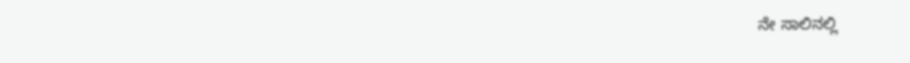ನೇ ಸಾಲಿನಲ್ಲಿ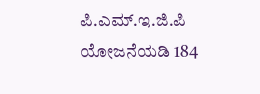ಪಿ.ಎಮ್.ಇ.ಜಿ.ಪಿ ಯೋಜನೆಯಡಿ 184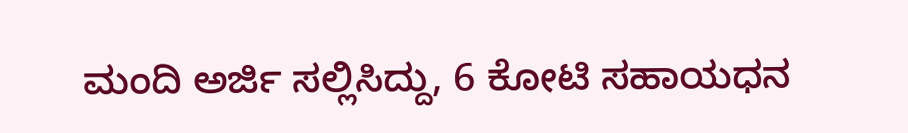ಮಂದಿ ಅರ್ಜಿ ಸಲ್ಲಿಸಿದ್ದು, 6 ಕೋಟಿ ಸಹಾಯಧನ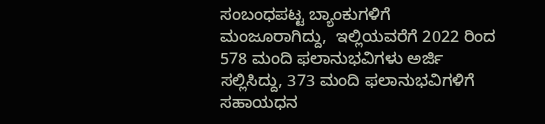ಸಂಬಂಧಪಟ್ಟ ಬ್ಯಾಂಕುಗಳಿಗೆ ಮಂಜೂರಾಗಿದ್ದು,  ಇಲ್ಲಿಯವರೆಗೆ 2022 ರಿಂದ 578 ಮಂದಿ ಫಲಾನುಭವಿಗಳು ಅರ್ಜಿ ಸಲ್ಲಿಸಿದ್ದು, 373 ಮಂದಿ ಫಲಾನುಭವಿಗಳಿಗೆ ಸಹಾಯಧನ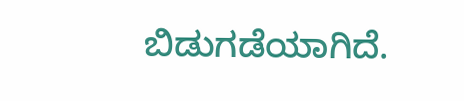ಬಿಡುಗಡೆಯಾಗಿದೆ.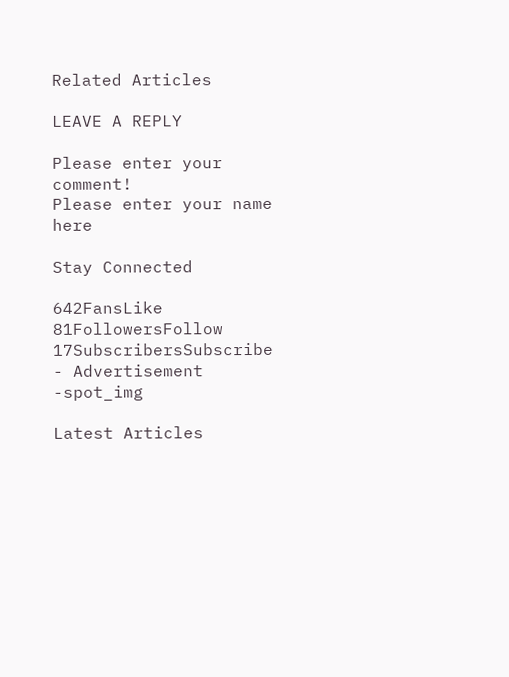Related Articles

LEAVE A REPLY

Please enter your comment!
Please enter your name here

Stay Connected

642FansLike
81FollowersFollow
17SubscribersSubscribe
- Advertisement -spot_img

Latest Articles